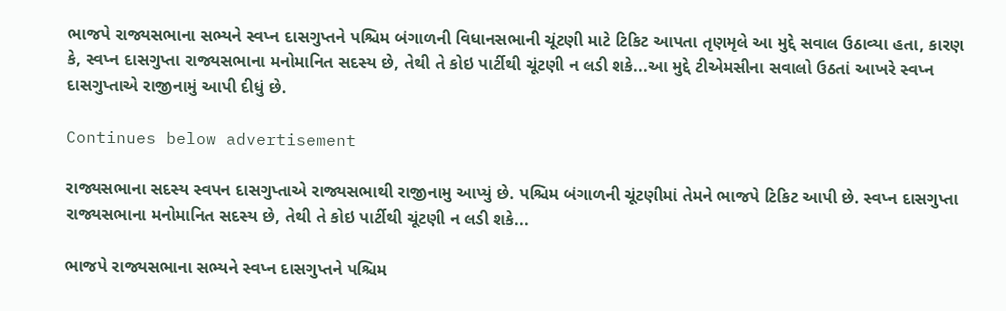ભાજપે રાજ્યસભાના સભ્યને સ્વપ્ન દાસગુપ્તને પશ્ચિમ બંગાળની વિધાનસભાની ચૂંટણી માટે ટિકિટ આપતા તૃણમૃલે આ મુદ્દે સવાલ ઉઠાવ્યા હતા, કારણ કે, સ્વપ્ન દાસગુપ્તા રાજ્યસભાના મનોમાનિત સદસ્ય છે, તેથી તે કોઇ પાર્ટીથી ચૂંટણી ન લડી શકે...આ મુદ્દે ટીએમસીના સવાલો ઉઠતાં આખરે સ્વપ્ન દાસગુપ્તાએ રાજીનામું આપી દીધું છે.

Continues below advertisement

રાજ્યસભાના સદસ્ય સ્વપન દાસગુપ્તાએ રાજ્યસભાથી રાજીનામુ આપ્યું છે. પશ્ચિમ બંગાળની ચૂંટણીમાં તેમને ભાજપે ટિકિટ આપી છે. સ્વપ્ન દાસગુપ્તા રાજ્યસભાના મનોમાનિત સદસ્ય છે, તેથી તે કોઇ પાર્ટીથી ચૂંટણી ન લડી શકે...

ભાજપે રાજ્યસભાના સભ્યને સ્વપ્ન દાસગુપ્તને પશ્ચિમ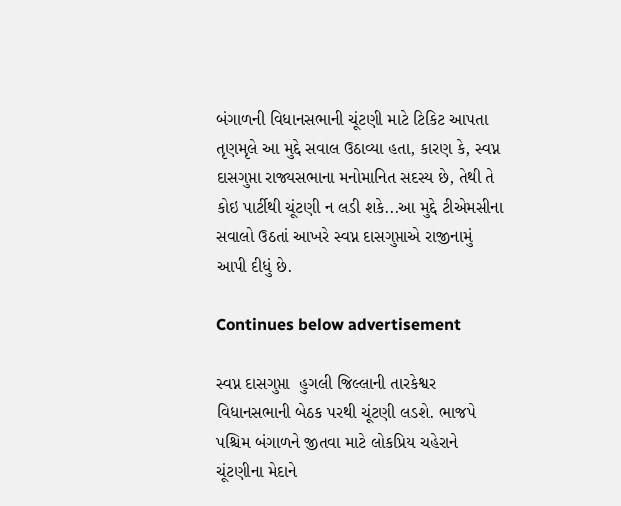બંગાળની વિધાનસભાની ચૂંટણી માટે ટિકિટ આપતા તૃણમૃલે આ મુદ્દે સવાલ ઉઠાવ્યા હતા, કારણ કે, સ્વપ્ન દાસગુપ્તા રાજ્યસભાના મનોમાનિત સદસ્ય છે, તેથી તે કોઇ પાર્ટીથી ચૂંટણી ન લડી શકે...આ મુદ્દે ટીએમસીના સવાલો ઉઠતાં આખરે સ્વપ્ન દાસગુપ્તાએ રાજીનામું આપી દીધું છે.

Continues below advertisement

સ્વપ્ન દાસગુપ્તા  હુગલી જિલ્લાની તારકેશ્વર વિધાનસભાની બેઠક પરથી ચૂંટણી લડશે. ભાજપે પશ્ચિમ બંગાળને જીતવા માટે લોકપ્રિય ચહેરાને ચૂંટણીના મેદાને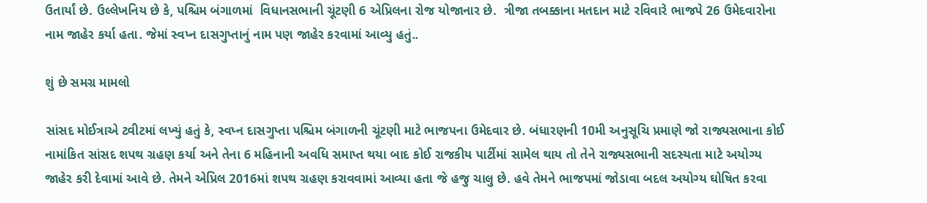ઉતાર્યાં છે. ઉલ્લેખનિય છે કે, પશ્ચિમ બંગાળમાં  વિધાનસભાની ચૂંટણી 6 એપ્રિલના રોજ યોજાનાર છે.  ત્રીજા તબક્કાના મતદાન માટે રવિવારે ભાજપે 26 ઉમેદવારોના નામ જાહેર કર્યા હતા. જેમાં સ્વપ્ન દાસગુપ્તાનું નામ પણ જાહેર કરવામાં આવ્યુ હતું..

શું છે સમગ્ર મામલો

સાંસદ મોઈત્રાએ ટ્વીટમાં લખ્યું હતું કે, સ્વપ્ન દાસગુપ્તા પશ્ચિમ બંગાળની ચૂંટણી માટે ભાજપના ઉમેદવાર છે. બંધારણની 10મી અનુસૂચિ પ્રમાણે જો રાજ્યસભાના કોઈ નામાંકિત સાંસદ શપથ ગ્રહણ કર્યા અને તેના 6 મહિનાની અવધિ સમાપ્ત થયા બાદ કોઈ રાજકીય પાર્ટીમાં સામેલ થાય તો તેને રાજ્યસભાની સદસ્યતા માટે અયોગ્ય જાહેર કરી દેવામાં આવે છે. તેમને એપ્રિલ 2016માં શપથ ગ્રહણ કરાવવામાં આવ્યા હતા જે હજુ ચાલુ છે. હવે તેમને ભાજપમાં જોડાવા બદલ અયોગ્ય ઘોષિત કરવા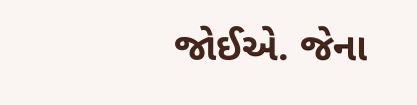જોઈએ. જેના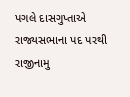પગલે દાસગુપ્તાએ રાજ્યસભાના પદ પરથી રાજીનામુ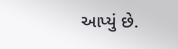આપ્યું છે.